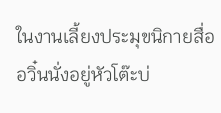ในงานเลี้ยงประมุขนิกายสื่ออวิ๋นนั่งอยู่หัวโต๊ะบ่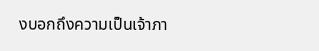งบอกถึงความเป็นเจ้าภา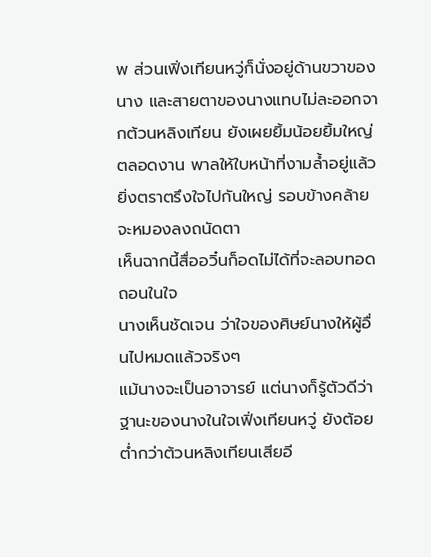พ ส่วนเฟิ่งเทียนหวู่ก็นั่งอยู่ด้านขวาของนาง และสายตาของนางแทบไม่ละออกจากต้วนหลิงเทียน ยังเผยยิ้มน้อยยิ้มใหญ่ตลอดงาน พาลให้ใบหน้าที่งามล้ำอยู่แล้วยิ่งตราตรึงใจไปกันใหญ่ รอบข้างคล้ายจะหมองลงถนัดตา
เห็นฉากนี้สื่ออวิ๋นก็อดไม่ได้ที่จะลอบทอดถอนในใจ
นางเห็นชัดเจน ว่าใจของศิษย์นางให้ผู้อื่นไปหมดแล้วจริงๆ
แม้นางจะเป็นอาจารย์ แต่นางก็รู้ตัวดีว่าฐานะของนางในใจเฟิ่งเทียนหวู่ ยังต้อยต่ำกว่าต้วนหลิงเทียนเสียอี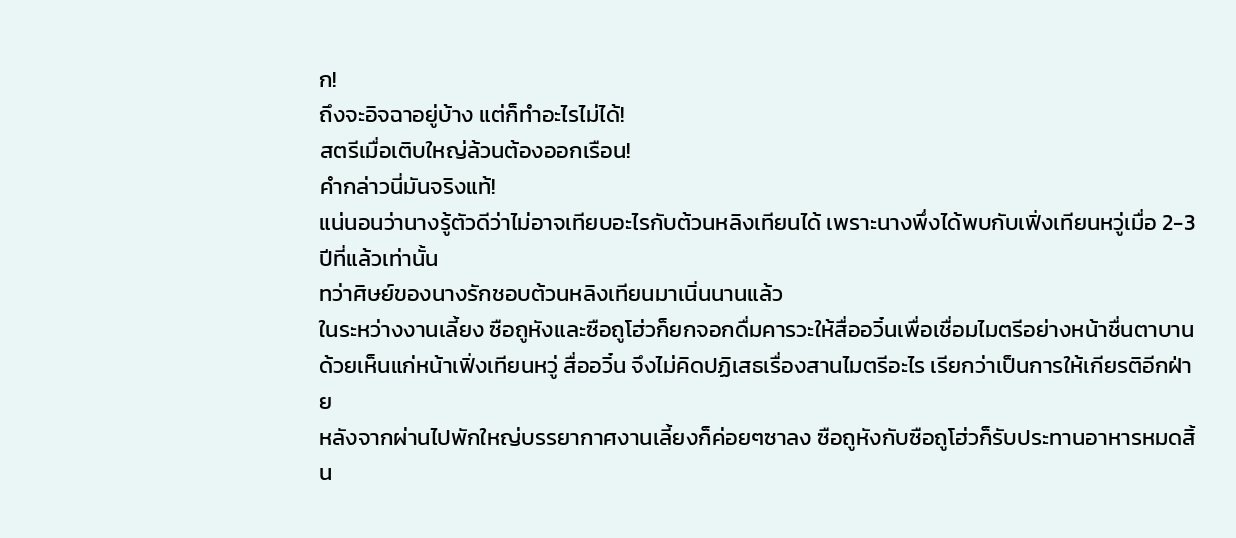ก!
ถึงจะอิจฉาอยู่บ้าง แต่ก็ทำอะไรไม่ได้!
สตรีเมื่อเติบใหญ่ล้วนต้องออกเรือน!
คำกล่าวนี่มันจริงแท้!
แน่นอนว่านางรู้ตัวดีว่าไม่อาจเทียบอะไรกับต้วนหลิงเทียนได้ เพราะนางพึ่งได้พบกับเฟิ่งเทียนหวู่เมื่อ 2-3 ปีที่แล้วเท่านั้น
ทว่าศิษย์ของนางรักชอบต้วนหลิงเทียนมาเนิ่นนานแล้ว
ในระหว่างงานเลี้ยง ซือถูหังและซือถูโฮ่วก็ยกจอกดื่มคารวะให้สื่ออวิ๋นเพื่อเชื่อมไมตรีอย่างหน้าชื่นตาบาน
ด้วยเห็นแก่หน้าเฟิ่งเทียนหวู่ สื่ออวิ๋น จึงไม่คิดปฏิเสธเรื่องสานไมตรีอะไร เรียกว่าเป็นการให้เกียรติอีกฝ่าย
หลังจากผ่านไปพักใหญ่บรรยากาศงานเลี้ยงก็ค่อยๆซาลง ซือถูหังกับซือถูโฮ่วก็รับประทานอาหารหมดสิ้น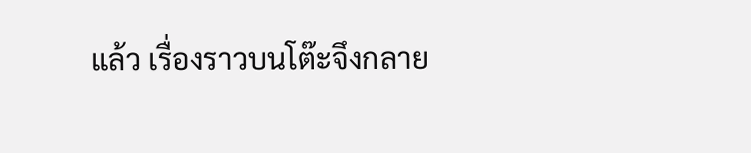แล้ว เรื่องราวบนโต๊ะจึงกลาย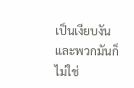เป็นเงียบงัน
และพวกมันก็ไม่ใช่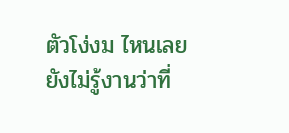ตัวโง่งม ไหนเลยยังไม่รู้งานว่าที่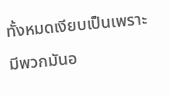ทั้งหมดเงียบเป็นเพราะมีพวกมันอ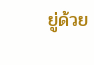ยู่ด้วย